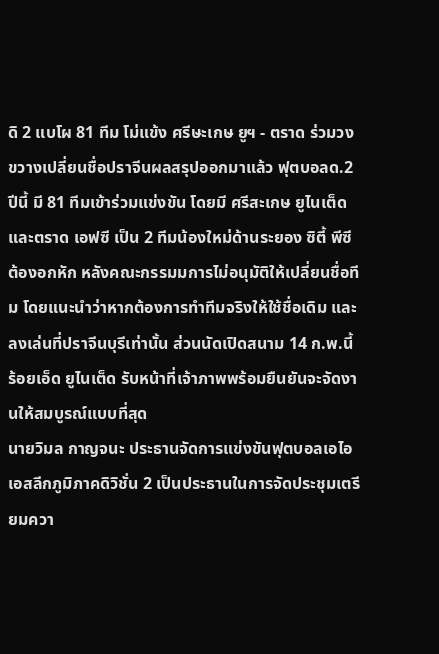ดิ 2 แบโผ 81 ทีม โม่แข้ง ศรีษะเกษ ยูฯ - ตราด ร่วมวง ขวางเปลี่ยนชื่อปราจีนผลสรุปออกมาแล้ว ฟุตบอลด.2 ปีนี้ มี 81 ทีมเข้าร่วมแข่งขัน โดยมี ศรีสะเกษ ยูไนเต็ดและตราด เอฟซี เป็น 2 ทีมน้องใหม่ด้านระยอง ซิตี้ พีซี ต้องอกหัก หลังคณะกรรมมการไม่อนุมัติให้เปลี่ยนชื่อทีม โดยแนะนำว่าหากต้องการทำทีมจริงให้ใช้ชื่อเดิม และลงเล่นที่ปราจีนบุรีเท่านั้น ส่วนนัดเปิดสนาม 14 ก.พ.นี้ ร้อยเอ็ด ยูไนเต็ด รับหน้าที่เจ้าภาพพร้อมยืนยันจะจัดงานให้สมบูรณ์แบบที่สุด
นายวิมล กาญจนะ ประธานจัดการแข่งขันฟุตบอลเอไอเอสลีกภูมิภาคดิวิชั่น 2 เป็นประธานในการจัดประชุมเตรียมควา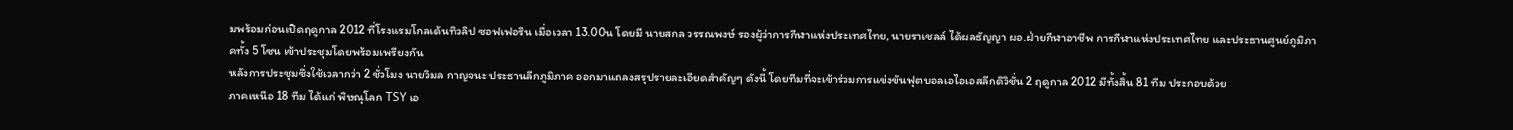มพร้อมก่อนเปิดฤดูกาล 2012 ที่โรงแรมโกลเด้นทิวลิป ซอฟเฟอริน เมื่อเวลา 13.00น โดยมี นายสกล วรรณพงษ์ รองผู้ว่าการกีฬาแห่งประเทศไทย, นายราเชลล์ ได้ผลธัญญา ผอ.ฝ่ายกีฬาอาชีพ การกีฬาแห่งประเทศไทย และประธานศูนย์ภูมิภาคทั้ง 5 โซน เข้าประชุมโดยพร้อมเพรียงกัน
หลังการประชุมซึ่งใช้เวลากว่า 2 ชั่วโมง นายวิมล กาญจนะ ประธานลีกภูมิภาค ออกมาแถลงสรุปรายละเอียดสำคัญๆ ดังนี้ โดยทีมที่จะเข้าร่วมการแข่งขันฟุตบอลเอไอเอสลีกดิวิชั่น 2 ฤดูกาล 2012 มีทั้งสิ้น 81 ทีม ประกอบด้วย
ภาคเหนือ 18 ทีม ได้แก่ พิษณุโลก TSY เอ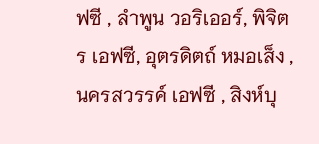ฟซี , ลำพูน วอริเออร์, พิจิตร เอฟซี, อุตรดิตถ์ หมอเส็ง ,
นครสวรรค์ เอฟซี , สิงห์บุ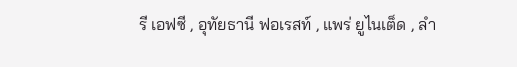รี เอฟซี , อุทัยธานี ฟอเรสท์ , แพร่ ยูไนเต็ด , ลำ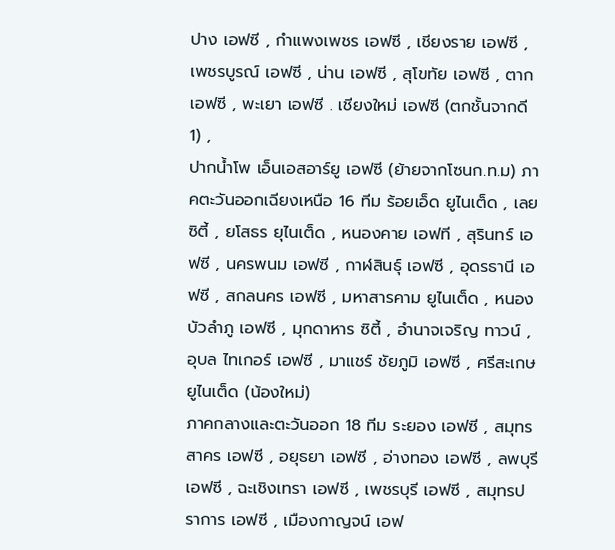ปาง เอฟซี , กำแพงเพชร เอฟซี , เชียงราย เอฟซี , เพชรบูรณ์ เอฟซี , น่าน เอฟซี , สุโขทัย เอฟซี , ตาก เอฟซี , พะเยา เอฟซี . เชียงใหม่ เอฟซี (ตกชั้นจากดี 1) ,
ปากน้ำโพ เอ็นเอสอาร์ยู เอฟซี (ย้ายจากโซนก.ท.ม) ภาคตะวันออกเฉียงเหนือ 16 ทีม ร้อยเอ็ด ยูไนเต็ด , เลย ซิตี้ , ยโสธร ยุไนเต็ด , หนองคาย เอฟที , สุรินทร์ เอฟซี , นครพนม เอฟซี , กาฬสินธุ์ เอฟซี , อุดรธานี เอฟซี , สกลนคร เอฟซี , มหาสารคาม ยูไนเต็ด , หนองบัวลำภู เอฟซี , มุกดาหาร ซิตี้ , อำนาจเจริญ ทาวน์ , อุบล ไทเกอร์ เอฟซี , มาแชร์ ชัยภูมิ เอฟซี , ศรีสะเกษ ยูไนเต็ด (น้องใหม่)
ภาคกลางและตะวันออก 18 ทีม ระยอง เอฟซี , สมุทรสาคร เอฟซี , อยุธยา เอฟซี , อ่างทอง เอฟซี , ลพบุรี เอฟซี , ฉะเชิงเทรา เอฟซี , เพชรบุรี เอฟซี , สมุทรปราการ เอฟซี , เมืองกาญจน์ เอฟ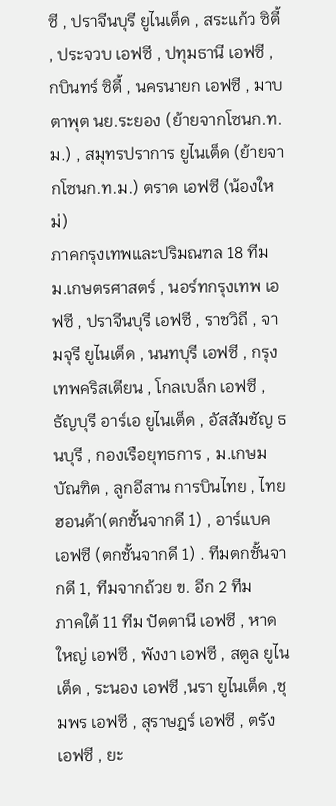ซี , ปราจีนบุรี ยูไนเต็ด , สระแก้ว ซิตี้ , ประจวบ เอฟซี , ปทุมธานี เอฟซี , กบินทร์ ซิตี้ , นครนายก เอฟซี , มาบตาพุต นย.ระยอง (ย้ายจากโซนก.ท.ม.) , สมุทรปราการ ยูไนเต็ด (ย้ายจากโซนก.ท.ม.) ตราด เอฟซี (น้องใหม่)
ภาคกรุงเทพและปริมณฑล 18 ทีม ม.เกษตรศาสตร์ , นอร์ทกรุงเทพ เอฟซี , ปราจีนบุรี เอฟซี , ราชวิถี , จามจุรี ยูไนเต็ด , นนทบุรี เอฟซี , กรุงเทพคริสเตียน , โกลเบล็ก เอฟซี , ธัญบุรี อาร์เอ ยูไนเต็ด , อัสสัมชัญ ธนบุรี , กองเรือยุทธการ , ม.เกษมบัณฑิต , ลูกอีสาน การบินไทย , ไทยฮอนด้า(ตกชั้นจากดี 1) , อาร์แบค เอฟซี (ตกชั้นจากดี 1) . ทีมตกชั้นจากดี 1, ทีมจากถ้วย ข. อีก 2 ทีม
ภาคใต้ 11 ทีม ปัตตานี เอฟซี , หาดใหญ่ เอฟซี , พังงา เอฟซี , สตูล ยูไนเต็ด , ระนอง เอฟซี ,นรา ยูไนเต็ด ,ชุมพร เอฟซี , สุราษฎร์ เอฟซี , ตรัง เอฟซี , ยะ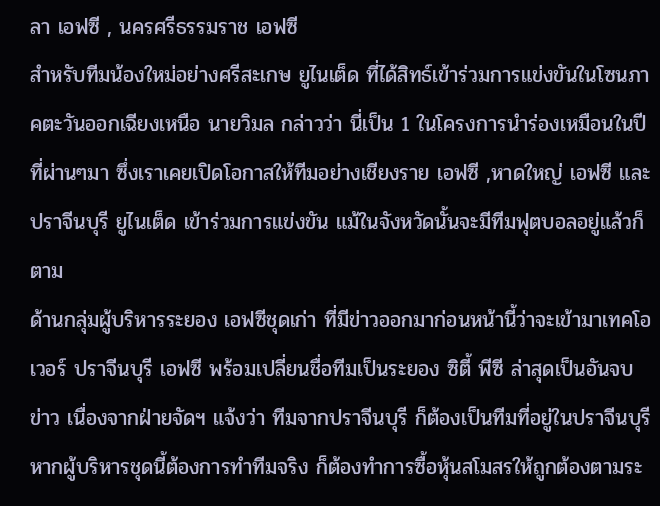ลา เอฟซี , นครศรีธรรมราช เอฟซี
สำหรับทีมน้องใหม่อย่างศรีสะเกษ ยูไนเต็ด ที่ได้สิทธ์เข้าร่วมการแข่งขันในโซนภาคตะวันออกเฉียงเหนือ นายวิมล กล่าวว่า นี่เป็น 1 ในโครงการนำร่องเหมือนในปีที่ผ่านๆมา ซึ่งเราเคยเปิดโอกาสให้ทีมอย่างเชียงราย เอฟซี ,หาดใหญ่ เอฟซี และปราจีนบุรี ยูไนเต็ด เข้าร่วมการแข่งขัน แม้ในจังหวัดนั้นจะมีทีมฟุตบอลอยู่แล้วก็ตาม
ด้านกลุ่มผู้บริหารระยอง เอฟซีชุดเก่า ที่มีข่าวออกมาก่อนหน้านี้ว่าจะเข้ามาเทคโอเวอร์ ปราจีนบุรี เอฟซี พร้อมเปลี่ยนชื่อทีมเป็นระยอง ซิตี้ พีซี ล่าสุดเป็นอันจบข่าว เนื่องจากฝ่ายจัดฯ แจ้งว่า ทีมจากปราจีนบุรี ก็ต้องเป็นทีมที่อยู่ในปราจีนบุรี หากผู้บริหารชุดนี้ต้องการทำทีมจริง ก็ต้องทำการซื้อหุ้นสโมสรให้ถูกต้องตามระ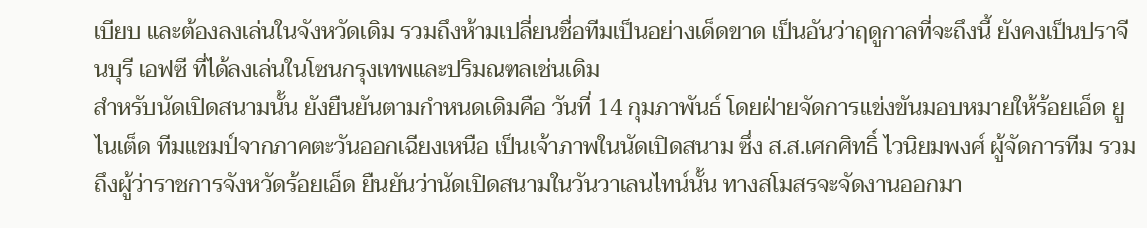เบียบ และต้องลงเล่นในจังหวัดเดิม รวมถึงห้ามเปลี่ยนชื่อทีมเป็นอย่างเด็ดขาด เป็นอันว่าฤดูกาลที่จะถึงนี้ ยังคงเป็นปราจีนบุรี เอฟซี ที่ได้ลงเล่นในโซนกรุงเทพและปริมณฑลเช่นเดิม
สำหรับนัดเปิดสนามนั้น ยังยืนยันตามกำหนดเดิมคือ วันที่ 14 กุมภาพันธ์ โดยฝ่ายจัดการแข่งขันมอบหมายให้ร้อยเอ็ด ยูไนเต็ด ทีมแชมป์จากภาคตะวันออกเฉียงเหนือ เป็นเจ้าภาพในนัดเปิดสนาม ซึ่ง ส.ส.เศกศิทธิ์ ไวนิยมพงศ์ ผู้จัดการทีม รวมถึงผู้ว่าราชการจังหวัดร้อยเอ็ด ยืนยันว่านัดเปิดสนามในวันวาเลนไทน์นั้น ทางสโมสรจะจัดงานออกมา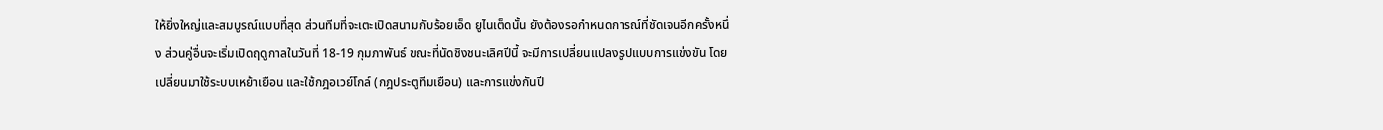ให้ยิ่งใหญ่และสมบูรณ์แบบที่สุด ส่วนทีมที่จะเตะเปิดสนามกับร้อยเอ็ด ยูไนเต็ดนั้น ยังต้องรอกำหนดการณ์ที่ชัดเจนอีกครั้งหนึ่ง ส่วนคู่อื่นจะเริ่มเปิดฤดูกาลในวันที่ 18-19 กุมภาพันธ์ ขณะที่นัดชิงชนะเลิศปีนี้ จะมีการเปลี่ยนแปลงรูปแบบการแข่งขัน โดยเปลี่ยนมาใช้ระบบเหย้าเยือน และใช้กฎอเวย์โกล์ (กฎประตูทีมเยือน) และการแข่งกันปี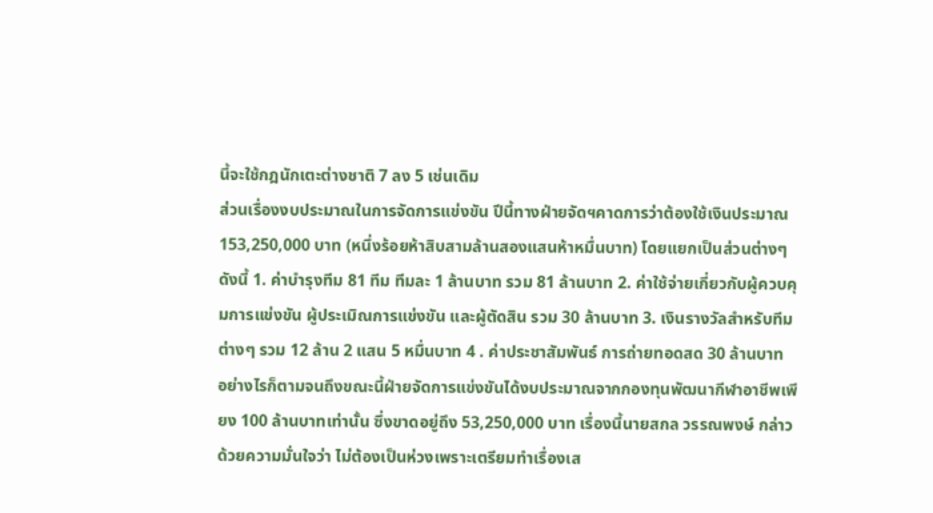นี้จะใช้กฎนักเตะต่างชาติ 7 ลง 5 เช่นเดิม
ส่วนเรื่องงบประมาณในการจัดการแข่งขัน ปีนี้ทางฝ่ายจัดฯคาดการว่าต้องใช้เงินประมาณ 153,250,000 บาท (หนึ่งร้อยห้าสิบสามล้านสองแสนห้าหมื่นบาท) โดยแยกเป็นส่วนต่างๆดังนี้ 1. ค่าบำรุงทีม 81 ทีม ทีมละ 1 ล้านบาท รวม 81 ล้านบาท 2. ค่าใช้จ่ายเกี่ยวกับผู้ควบคุมการแข่งขัน ผู้ประเมิณการแข่งขัน และผู้ตัดสิน รวม 30 ล้านบาท 3. เงินรางวัลสำหรับทีมต่างๆ รวม 12 ล้าน 2 แสน 5 หมื่นบาท 4 . ค่าประชาสัมพันธ์ การถ่ายทอดสด 30 ล้านบาท
อย่างไรก็ตามจนถึงขณะนี้ฝ่ายจัดการแข่งขันได้งบประมาณจากกองทุนพัฒนากีฬาอาชีพเพียง 100 ล้านบาทเท่านั้น ซึ่งขาดอยู่ถึง 53,250,000 บาท เรื่องนี้นายสกล วรรณพงษ์ กล่าวด้วยความมั่นใจว่า ไม่ต้องเป็นห่วงเพราะเตรียมทำเรื่องเส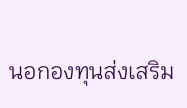นอกองทุนส่งเสริม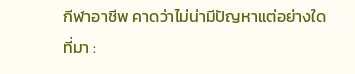กีฬาอาชีพ คาดว่าไม่น่ามีปัญหาแต่อย่างใด
ที่มา :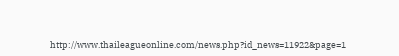http://www.thaileagueonline.com/news.php?id_news=11922&page=1